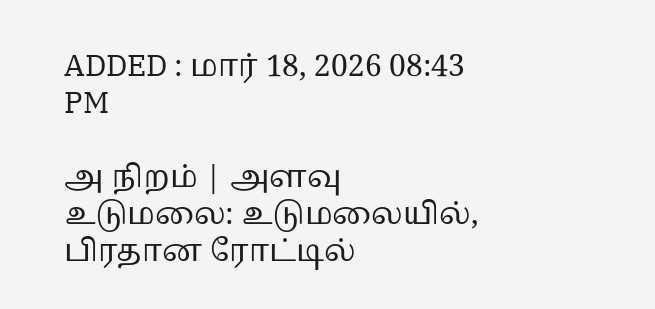ADDED : மார் 18, 2026 08:43 PM

அ நிறம் | அளவு
உடுமலை: உடுமலையில், பிரதான ரோட்டில்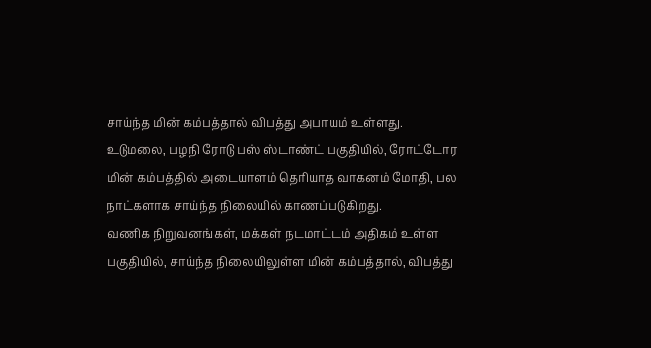சாய்ந்த மின் கம்பத்தால் விபத்து அபாயம் உள்ளது.
உடுமலை, பழநி ரோடு பஸ் ஸ்டாண்ட் பகுதியில், ரோட்டோர மின் கம்பத்தில் அடையாளம் தெரியாத வாகனம் மோதி, பல நாட்களாக சாய்ந்த நிலையில் காணப்படுகிறது.
வணிக நிறுவனங்கள், மக்கள் நடமாட்டம் அதிகம் உள்ள பகுதியில், சாய்ந்த நிலையிலுள்ள மின் கம்பத்தால், விபத்து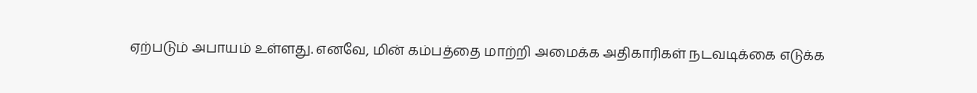ஏற்படும் அபாயம் உள்ளது. எனவே, மின் கம்பத்தை மாற்றி அமைக்க அதிகாரிகள் நடவடிக்கை எடுக்க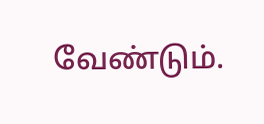வேண்டும்.